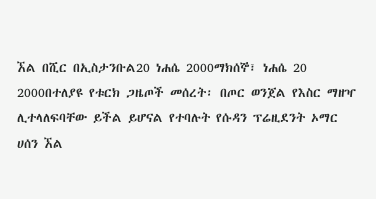ኧል በሺር በኢስታንቡል20 ነሐሴ 2000ማክሰኞ፣ ነሐሴ 20 2000በተለያዩ የቱርክ ጋዜጦች መሰረት፡ በጦር ወንጀል የእስር ማዘዣ ሊተላለፍባቸው ይችል ይሆናል የተባሉት የሱዳን ፕሬዚደንት ኦማር ሀሰን ኧል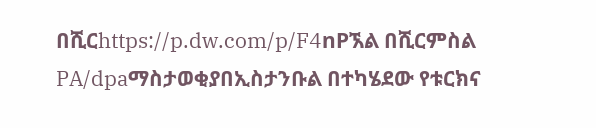በሺርhttps://p.dw.com/p/F4nPኧል በሺርምስል PA/dpaማስታወቂያበኢስታንቡል በተካሄደው የቱርክና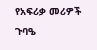የአፍሪቃ መሪዎች ጉባዔ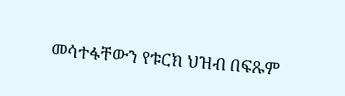መሳተፋቸውን የቱርክ ህዝብ በፍጹም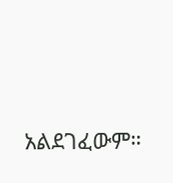አልደገፈውም።